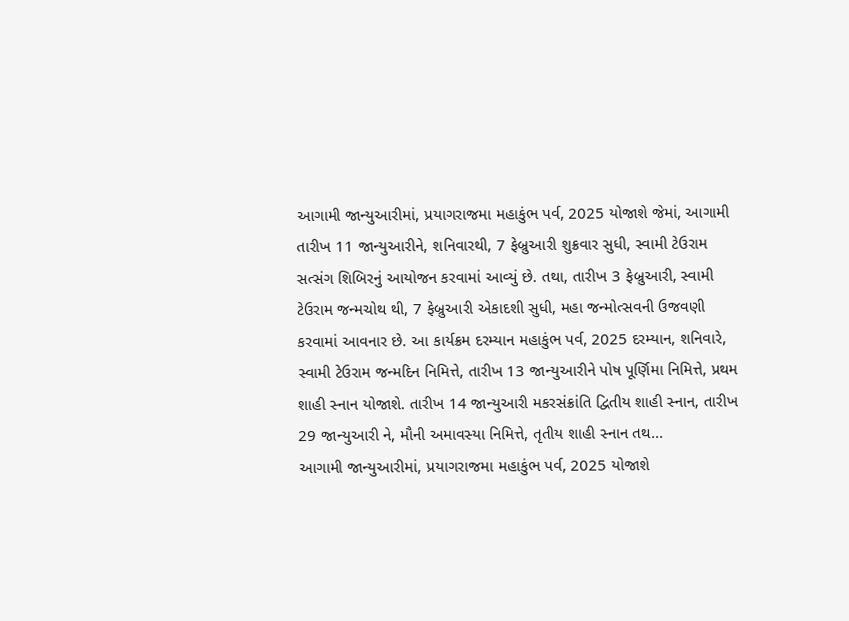આગામી જાન્યુઆરીમાં, પ્રયાગરાજમા મહાકુંભ પર્વ, 2025 યોજાશે જેમાં, આગામી તારીખ 11 જાન્યુઆરીને, શનિવારથી, 7 ફેબ્રુઆરી શુક્રવાર સુધી, સ્વામી ટેઉરામ સત્સંગ શિબિરનું આયોજન કરવામાં આવ્યું છે. તથા, તારીખ 3 ફેબ્રુઆરી, સ્વામી ટેઉરામ જન્મચોથ થી, 7 ફેબ્રુઆરી એકાદશી સુધી, મહા જન્મોત્સવની ઉજવણી કરવામાં આવનાર છે. આ કાર્યક્રમ દરમ્યાન મહાકુંભ પર્વ, 2025 દરમ્યાન, શનિવારે, સ્વામી ટેઉરામ જન્મદિન નિમિત્તે, તારીખ 13 જાન્યુઆરીને પોષ પૂર્ણિમા નિમિત્તે, પ્રથમ શાહી સ્નાન યોજાશે. તારીખ 14 જાન્યુઆરી મકરસંક્રાંતિ દ્વિતીય શાહી સ્નાન, તારીખ 29 જાન્યુઆરી ને, મૌની અમાવસ્યા નિમિત્તે, તૃતીય શાહી સ્નાન તથ...
આગામી જાન્યુઆરીમાં, પ્રયાગરાજમા મહાકુંભ પર્વ, 2025 યોજાશે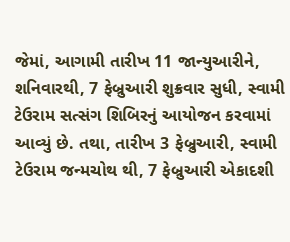જેમાં, આગામી તારીખ 11 જાન્યુઆરીને, શનિવારથી, 7 ફેબ્રુઆરી શુક્રવાર સુધી, સ્વામી ટેઉરામ સત્સંગ શિબિરનું આયોજન કરવામાં આવ્યું છે. તથા, તારીખ 3 ફેબ્રુઆરી, સ્વામી ટેઉરામ જન્મચોથ થી, 7 ફેબ્રુઆરી એકાદશી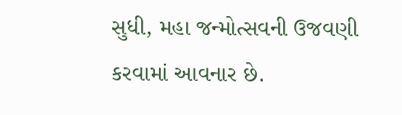સુધી, મહા જન્મોત્સવની ઉજવણી કરવામાં આવનાર છે.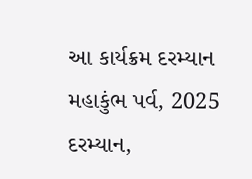આ કાર્યક્રમ દરમ્યાન મહાકુંભ પર્વ, 2025 દરમ્યાન,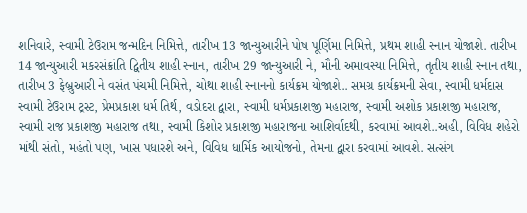શનિવારે, સ્વામી ટેઉરામ જન્મદિન નિમિત્તે, તારીખ 13 જાન્યુઆરીને પોષ પૂર્ણિમા નિમિત્તે, પ્રથમ શાહી સ્નાન યોજાશે. તારીખ 14 જાન્યુઆરી મકરસંક્રાંતિ દ્વિતીય શાહી સ્નાન, તારીખ 29 જાન્યુઆરી ને, મૌની અમાવસ્યા નિમિત્તે, તૃતીય શાહી સ્નાન તથા, તારીખ 3 ફેબ્રુઆરી ને વસંત પંચમી નિમિત્તે, ચોથા શાહી સ્નાનનો કાર્યક્રમ યોજાશે.. સમગ્ર કાર્યક્રમની સેવા, સ્વામી ધર્મદાસ સ્વામી ટેઉરામ ટ્રસ્ટ, પ્રેમપ્રકાશ ધર્મ તિર્થ, વડોદરા દ્વારા, સ્વામી ધર્મપ્રકાશજી મહારાજ, સ્વામી અશોક પ્રકાશજી મહારાજ, સ્વામી રાજ પ્રકાશજી મહારાજ તથા, સ્વામી કિશોર પ્રકાશજી મહારાજના આશિર્વાદથી, કરવામાં આવશે..અહી, વિવિધ શહેરો માંથી સંતો, મહંતો પણ, ખાસ પધારશે અને, વિવિધ ધાર્મિક આયોજનો, તેમના દ્વારા કરવામાં આવશે. સત્સંગ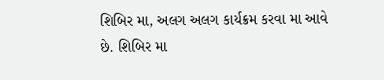શિબિર મા, અલગ અલગ કાર્યક્રમ કરવા મા આવે છે. શિબિર મા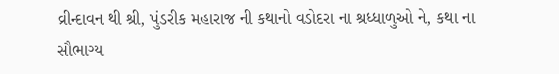વ્રીન્દાવન થી શ્રી, પુંડરીક મહારાજ ની કથાનો વડોદરા ના શ્રધ્ધાળુઓ ને, કથા ના સૌભાગ્ય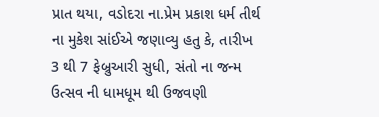પ્રાત થયા, વડોદરા ના.પ્રેમ પ્રકાશ ધર્મ તીર્થ ના મુકેશ સાંઈએ જણાવ્યુ હતુ કે, તારીખ 3 થી 7 ફેબ્રુઆરી સુધી, સંતો ના જન્મ ઉત્સવ ની ધામધૂમ થી ઉજવણી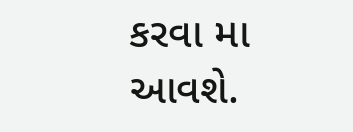કરવા મા આવશે.